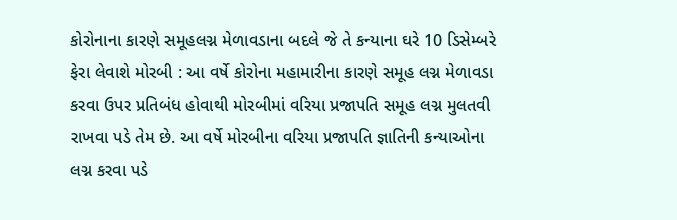કોરોનાના કારણે સમૂહલગ્ન મેળાવડાના બદલે જે તે કન્યાના ઘરે 10 ડિસેમ્બરે ફેરા લેવાશે મોરબી : આ વર્ષે કોરોના મહામારીના કારણે સમૂહ લગ્ન મેળાવડા કરવા ઉપર પ્રતિબંધ હોવાથી મોરબીમાં વરિયા પ્રજાપતિ સમૂહ લગ્ન મુલતવી રાખવા પડે તેમ છે. આ વર્ષે મોરબીના વરિયા પ્રજાપતિ જ્ઞાતિની કન્યાઓના લગ્ન કરવા પડે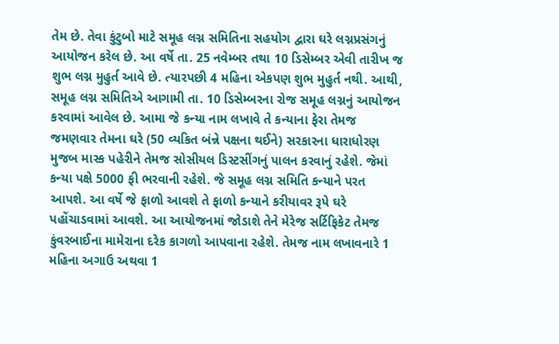તેમ છે. તેવા કુંટુબો માટે સમૂહ લગ્ન સમિતિના સહયોગ દ્વારા ઘરે લગ્નપ્રસંગનું આયોજન કરેલ છે. આ વર્ષે તા. 25 નવેમ્બર તથા 10 ડિસેમ્બર એવી તારીખ જ શુભ લગ્ન મુહુર્ત આવે છે. ત્યારપછી 4 મહિના એકપણ શુભ મુહુર્ત નથી. આથી, સમૂહ લગ્ન સમિતિએ આગામી તા. 10 ડિસેમ્બરના રોજ સમૂહ લગ્નનું આયોજન કરવામાં આવેલ છે. આમા જે કન્યા નામ લખાવે તે કન્યાના ફેરા તેમજ જમણવાર તેમના ઘરે (50 વ્યકિત બંન્ને પક્ષના થઈને) સરકારના ધારાધોરણ મુજબ માસ્ક પહેરીને તેમજ સોસીયલ ડિસ્ટસીંગનું પાલન કરવાનું રહેશે. જેમાં કન્યા પક્ષે 5000 ફી ભરવાની રહેશે. જે સમૂહ લગ્ન સમિતિ કન્યાને પરત આપશે. આ વર્ષે જે ફાળો આવશે તે ફાળો કન્યાને કરીયાવર રૂપે ઘરે પહોંચાડવામાં આવશે. આ આયોજનમાં જોડાશે તેને મેરેજ સર્ટિફિકેટ તેમજ કુંવરબાઈના મામેરાના દરેક કાગળો આપવાના રહેશે. તેમજ નામ લખાવનારે 1 મહિના અગાઉ અથવા 1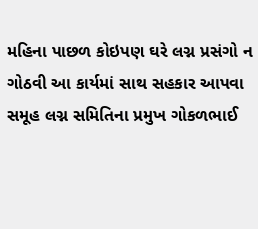મહિના પાછળ કોઇપણ ઘરે લગ્ન પ્રસંગો ન ગોઠવી આ કાર્યમાં સાથ સહકાર આપવા સમૂહ લગ્ન સમિતિના પ્રમુખ ગોકળભાઈ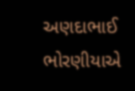અણદાભાઈ ભોરણીયાએ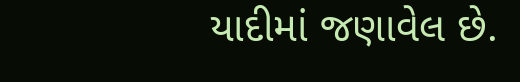યાદીમાં જણાવેલ છે.